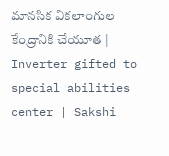మానసిక వికలాంగుల కేంద్రానికి చేయూత | Inverter gifted to special abilities center | Sakshi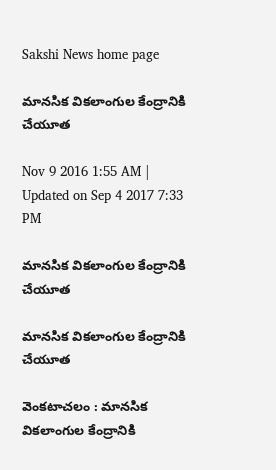Sakshi News home page

మానసిక వికలాంగుల కేంద్రానికి చేయూత

Nov 9 2016 1:55 AM | Updated on Sep 4 2017 7:33 PM

మానసిక వికలాంగుల కేంద్రానికి చేయూత

మానసిక వికలాంగుల కేంద్రానికి చేయూత

వెంకటాచలం : మానసిక వికలాంగుల కేంద్రానికి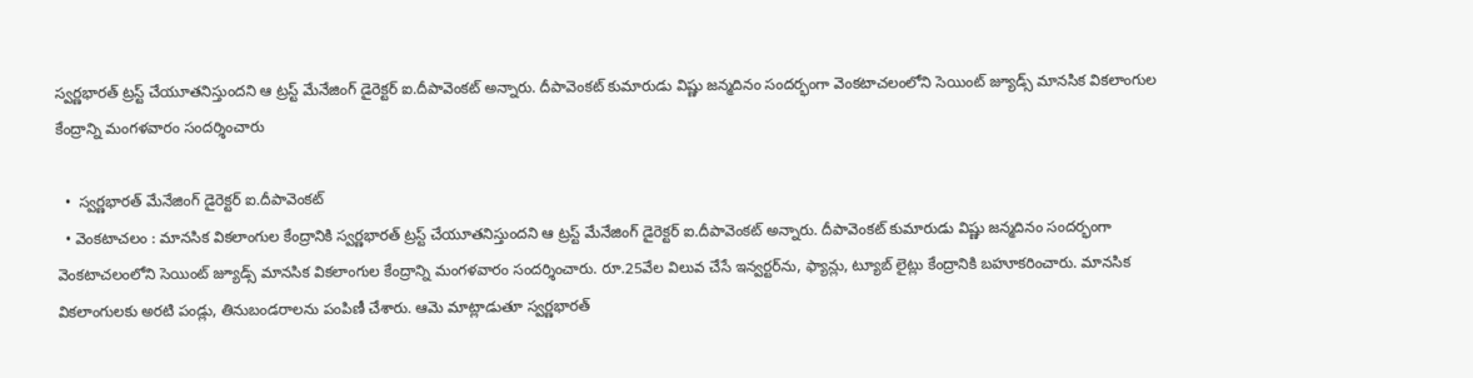స్వర్ణభారత్‌ ట్రస్ట్‌ చేయూతనిస్తుందని ఆ ట్రస్ట్‌ మేనేజింగ్‌ డైరెక్టర్‌ ఐ.దీపావెంకట్‌ అన్నారు. దీపావెంకట్‌ కుమారుడు విష్ణు జన్మదినం సందర్భంగా వెంకటాచలంలోని సెయింట్‌ జ్యూడ్స్‌ మానసిక వికలాంగుల కేంద్రాన్ని మంగళవారం సందర్శించారు

  •  స్వర్ణభారత్‌ మేనేజింగ్‌ డైరెక్టర్‌ ఐ.దీపావెంకట్‌
  • వెంకటాచలం : మానసిక వికలాంగుల కేంద్రానికి స్వర్ణభారత్‌ ట్రస్ట్‌ చేయూతనిస్తుందని ఆ ట్రస్ట్‌ మేనేజింగ్‌ డైరెక్టర్‌ ఐ.దీపావెంకట్‌ అన్నారు. దీపావెంకట్‌ కుమారుడు విష్ణు జన్మదినం సందర్భంగా వెంకటాచలంలోని సెయింట్‌ జ్యూడ్స్‌ మానసిక వికలాంగుల కేంద్రాన్ని మంగళవారం సందర్శించారు. రూ.25వేల విలువ చేసే ఇన్వర్టర్‌ను, ఫ్యాన్లు, ట్యూబ్‌ లైట్లు కేంద్రానికి బహూకరించారు. మానసిక వికలాంగులకు అరటి పండ్లు, తినుబండరాలను పంపిణీ చేశారు. ఆమె మాట్లాడుతూ స్వర్ణభారత్‌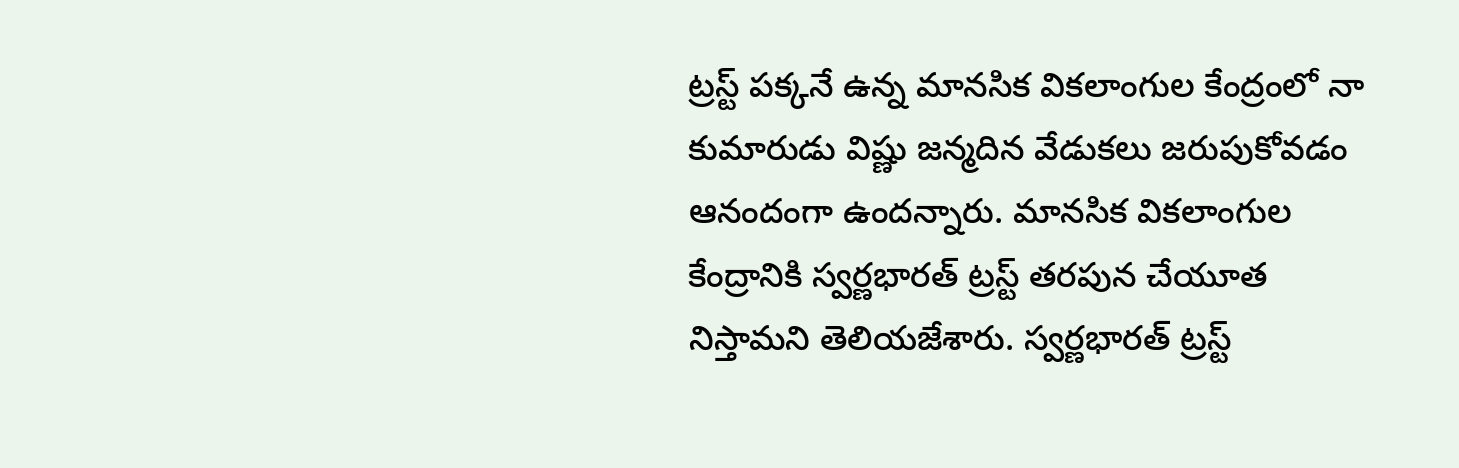ట్రస్ట్‌ పక్కనే ఉన్న మానసిక వికలాంగుల కేంద్రంలో నా కుమారుడు విష్ణు జన్మదిన వేడుకలు జరుపుకోవడం ఆనందంగా ఉందన్నారు. మానసిక వికలాంగుల కేంద్రానికి స్వర్ణభారత్‌ ట్రస్ట్‌ తరపున చేయూత నిస్తామని తెలియజేశారు. స్వర్ణభారత్‌ ట్రస్ట్‌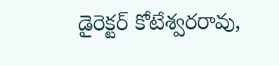డైరెక్టర్‌ కోటేశ్వరరావు,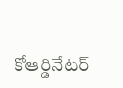కోఆర్డినేటర్‌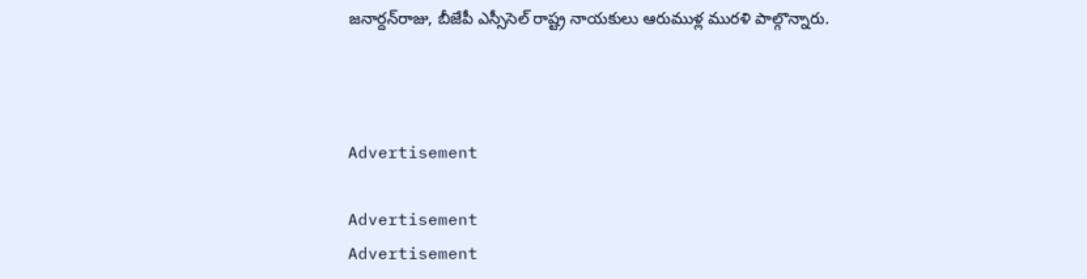జనార్దన్‌రాజు, బీజేపీ ఎస్సీసెల్‌ రాష్ట్ర నాయకులు ఆరుముళ్ల మురళి పాల్గొన్నారు.



Advertisement

Advertisement
Advertisement